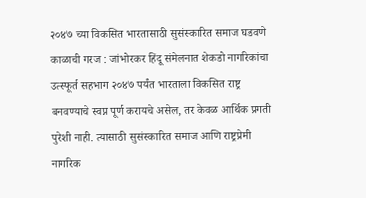२०४७ च्या विकसित भारतासाठी सुसंस्कारित समाज घडवणे काळाची गरज : जांभोरकर हिंदू संमेलनात शेकडो नागरिकांचा उत्स्फूर्त सहभाग २०४७ पर्यंत भारताला विकसित राष्ट्र बनवण्याचे स्वप्न पूर्ण करायचे असेल, तर केवळ आर्थिक प्रगती पुरेशी नाही. त्यासाठी सुसंस्कारित समाज आणि राष्ट्रप्रेमी नागरिक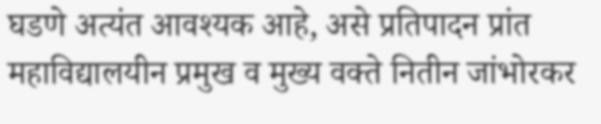घडणे अत्यंत आवश्यक आहे, असे प्रतिपादन प्रांत महाविद्यालयीन प्रमुख व मुख्य वक्ते नितीन जांभोरकर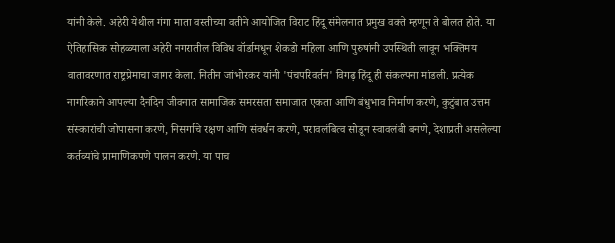यांनी केले. अहेरी येथील गंगा माता वस्तीच्या वतीने आयोजित विराट हिंदू संमेलनात प्रमुख वक्ते म्हणून ते बोलत होते. या ऐतिहासिक सोहळ्याला अहेरी नगरातील विविध वॉर्डामधून शेकडो महिला आणि पुरुषांनी उपस्थिती लावून भक्तिमय वातावरणात राष्ट्रप्रेमाचा जागर केला. नितीन जांभोरकर यांनी 'पंचपरिवर्तन' विगढ़ हिंदू ही संकल्पना मांडली. प्रत्येक नागरिकाने आपल्या दैनंदिन जीवनात सामाजिक समरसता समाजात एकता आणि बंधुभाव निर्माण करणे, कुटुंबात उत्तम संस्कारांची जोपासना करणे, निसर्गाचे रक्षण आणि संवर्धन करणे, परावलंबित्व सोडून स्वावलंबी बनणे, देशाप्रती असलेल्या कर्तव्यांचे प्रामाणिकपणे पालन करणे. या पाच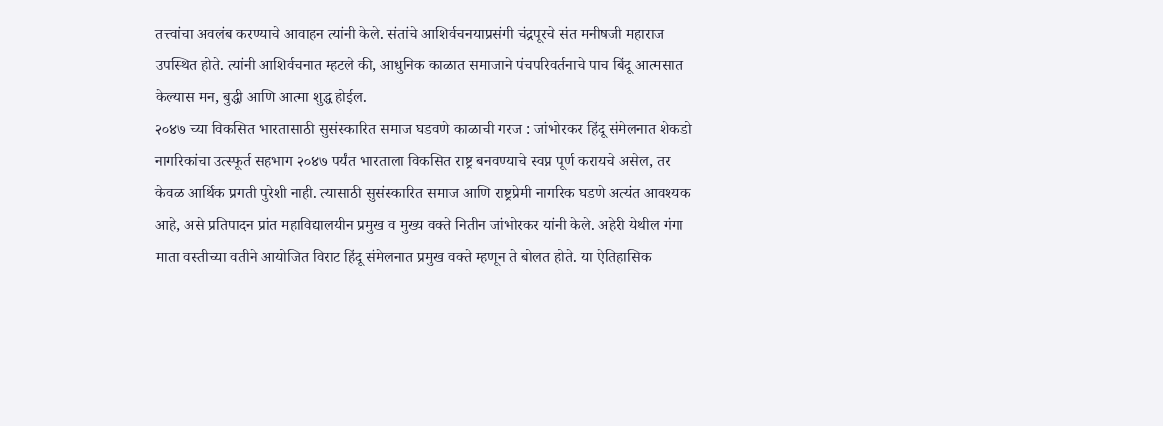तत्त्वांचा अवलंब करण्याचे आवाहन त्यांनी केले. संतांचे आशिर्वचनयाप्रसंगी चंद्रपूरचे संत मनीषजी महाराज उपस्थित होते. त्यांनी आशिर्वचनात म्हटले की, आधुनिक काळात समाजाने पंचपरिवर्तनाचे पाच बिंदू आत्मसात केल्यास मन, बुद्धी आणि आत्मा शुद्ध होईल.
२०४७ च्या विकसित भारतासाठी सुसंस्कारित समाज घडवणे काळाची गरज : जांभोरकर हिंदू संमेलनात शेकडो नागरिकांचा उत्स्फूर्त सहभाग २०४७ पर्यंत भारताला विकसित राष्ट्र बनवण्याचे स्वप्न पूर्ण करायचे असेल, तर केवळ आर्थिक प्रगती पुरेशी नाही. त्यासाठी सुसंस्कारित समाज आणि राष्ट्रप्रेमी नागरिक घडणे अत्यंत आवश्यक आहे, असे प्रतिपादन प्रांत महाविद्यालयीन प्रमुख व मुख्य वक्ते नितीन जांभोरकर यांनी केले. अहेरी येथील गंगा माता वस्तीच्या वतीने आयोजित विराट हिंदू संमेलनात प्रमुख वक्ते म्हणून ते बोलत होते. या ऐतिहासिक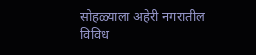सोहळ्याला अहेरी नगरातील विविध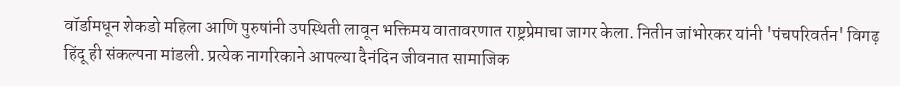वॉर्डामधून शेकडो महिला आणि पुरुषांनी उपस्थिती लावून भक्तिमय वातावरणात राष्ट्रप्रेमाचा जागर केला. नितीन जांभोरकर यांनी 'पंचपरिवर्तन' विगढ़ हिंदू ही संकल्पना मांडली. प्रत्येक नागरिकाने आपल्या दैनंदिन जीवनात सामाजिक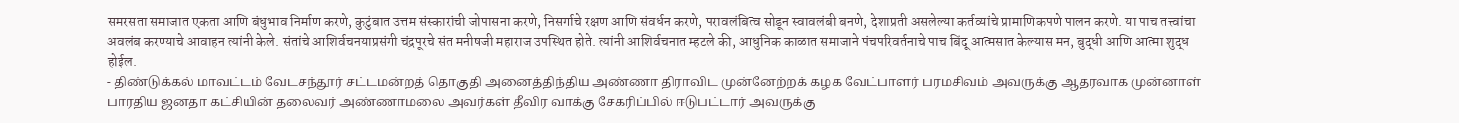समरसता समाजात एकता आणि बंधुभाव निर्माण करणे, कुटुंबात उत्तम संस्कारांची जोपासना करणे, निसर्गाचे रक्षण आणि संवर्धन करणे, परावलंबित्व सोडून स्वावलंबी बनणे, देशाप्रती असलेल्या कर्तव्यांचे प्रामाणिकपणे पालन करणे. या पाच तत्त्वांचा अवलंब करण्याचे आवाहन त्यांनी केले. संतांचे आशिर्वचनयाप्रसंगी चंद्रपूरचे संत मनीषजी महाराज उपस्थित होते. त्यांनी आशिर्वचनात म्हटले की, आधुनिक काळात समाजाने पंचपरिवर्तनाचे पाच बिंदू आत्मसात केल्यास मन, बुद्धी आणि आत्मा शुद्ध होईल.
- திண்டுக்கல் மாவட்டம் வேடசந்தூர் சட்டமன்றத் தொகுதி அனைத்திந்திய அண்ணா திராவிட முன்னேற்றக் கழக வேட்பாளர் பரமசிவம் அவருக்கு ஆதரவாக முன்னாள் பாரதிய ஜனதா கட்சியின் தலைவர் அண்ணாமலை அவர்கள் தீவிர வாக்கு சேகரிப்பில் ஈடுபட்டார் அவருக்கு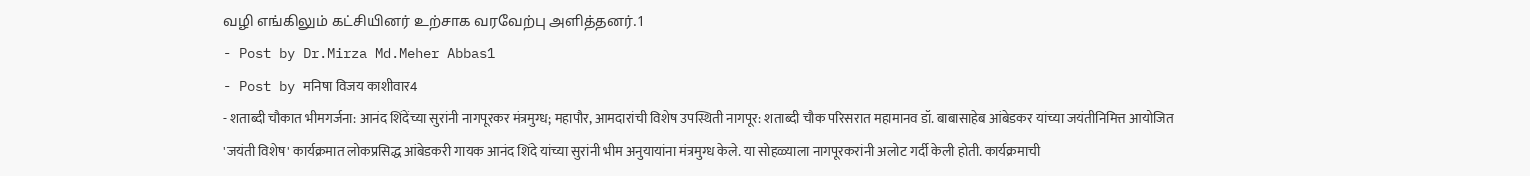வழி எங்கிலும் கட்சியினர் உற்சாக வரவேற்பு அளித்தனர்.1
- Post by Dr.Mirza Md.Meher Abbas1
- Post by मनिषा विजय काशीवार4
- शताब्दी चौकात भीमगर्जना: आनंद शिंदेंच्या सुरांनी नागपूरकर मंत्रमुग्ध; महापौर, आमदारांची विशेष उपस्थिती नागपूर: शताब्दी चौक परिसरात महामानव डॉ. बाबासाहेब आंबेडकर यांच्या जयंतीनिमित्त आयोजित 'जयंती विशेष' कार्यक्रमात लोकप्रसिद्ध आंबेडकरी गायक आनंद शिंदे यांच्या सुरांनी भीम अनुयायांना मंत्रमुग्ध केले. या सोहळ्याला नागपूरकरांनी अलोट गर्दी केली होती. कार्यक्रमाची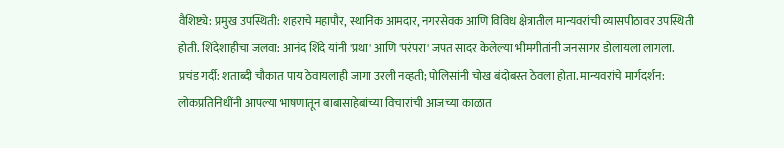वैशिष्ट्ये: प्रमुख उपस्थिती: शहराचे महापौर, स्थानिक आमदार, नगरसेवक आणि विविध क्षेत्रातील मान्यवरांची व्यासपीठावर उपस्थिती होती. शिंदेशाहीचा जलवा: आनंद शिंदे यांनी 'प्रथा' आणि 'परंपरा' जपत सादर केलेल्या भीमगीतांनी जनसागर डोलायला लागला. प्रचंड गर्दी: शताब्दी चौकात पाय ठेवायलाही जागा उरली नव्हती; पोलिसांनी चोख बंदोबस्त ठेवला होता. मान्यवरांचे मार्गदर्शन: लोकप्रतिनिधींनी आपल्या भाषणातून बाबासाहेबांच्या विचारांची आजच्या काळात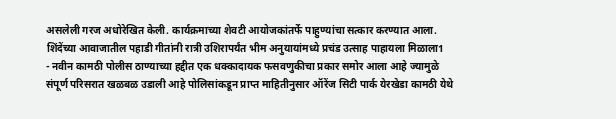असलेली गरज अधोरेखित केली. कार्यक्रमाच्या शेवटी आयोजकांतर्फे पाहुण्यांचा सत्कार करण्यात आला. शिंदेंच्या आवाजातील पहाडी गीतांनी रात्री उशिरापर्यंत भीम अनुयायांमध्ये प्रचंड उत्साह पाहायला मिळाला1
- नवीन कामठी पोलीस ठाण्याच्या हद्दीत एक धक्कादायक फसवणुकीचा प्रकार समोर आला आहे ज्यामुळे संपूर्ण परिसरात खळबळ उडाली आहे पोलिसांकडून प्राप्त माहितीनुसार ऑरेंज सिटी पार्क येरखेडा कामठी येथे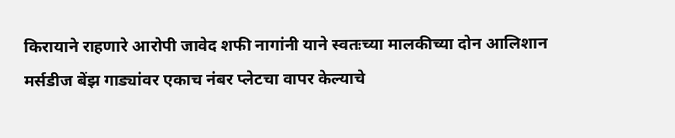किरायाने राहणारे आरोपी जावेद शफी नागांनी याने स्वतःच्या मालकीच्या दोन आलिशान मर्सडीज बेंझ गाड्यांवर एकाच नंबर प्लेटचा वापर केल्याचे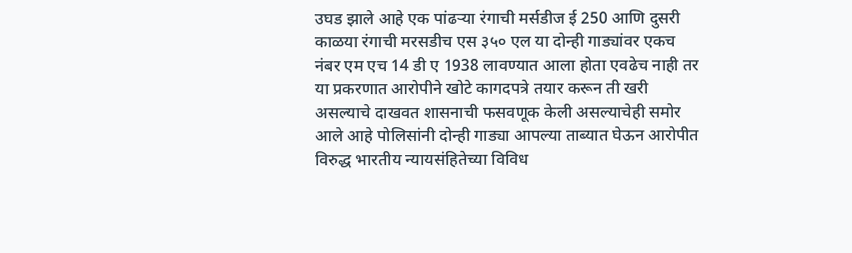उघड झाले आहे एक पांढऱ्या रंगाची मर्सडीज ई 250 आणि दुसरी काळया रंगाची मरसडीच एस ३५० एल या दोन्ही गाड्यांवर एकच नंबर एम एच 14 डी ए 1938 लावण्यात आला होता एवढेच नाही तर या प्रकरणात आरोपीने खोटे कागदपत्रे तयार करून ती खरी असल्याचे दाखवत शासनाची फसवणूक केली असल्याचेही समोर आले आहे पोलिसांनी दोन्ही गाड्या आपल्या ताब्यात घेऊन आरोपीत विरुद्ध भारतीय न्यायसंहितेच्या विविध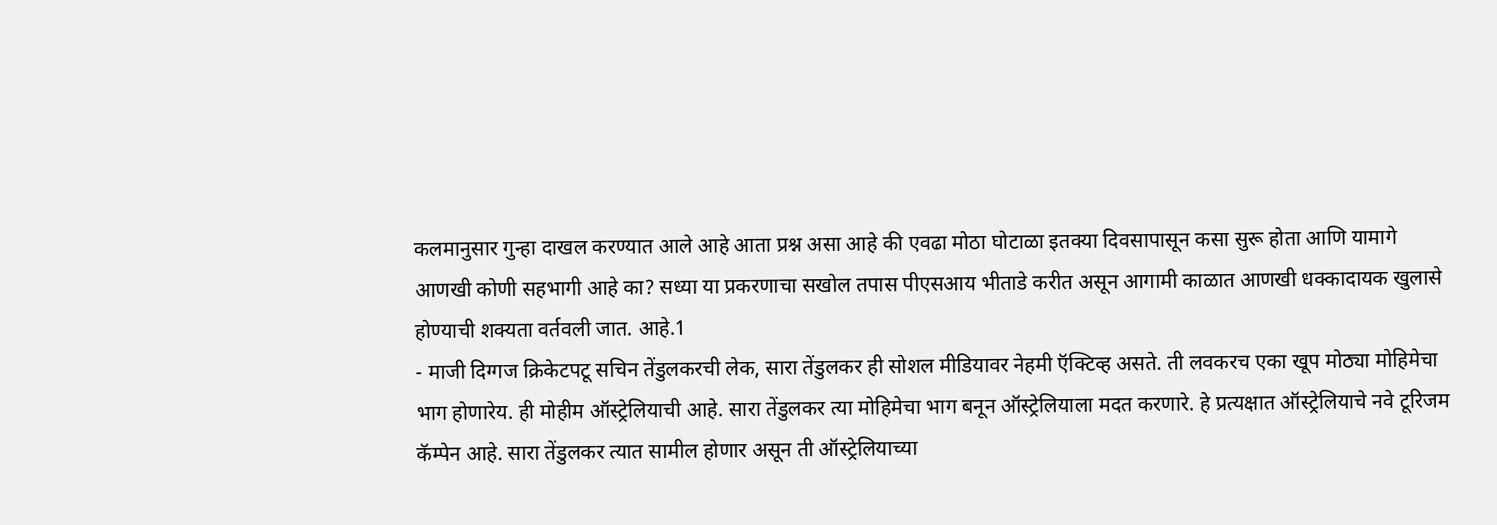कलमानुसार गुन्हा दाखल करण्यात आले आहे आता प्रश्न असा आहे की एवढा मोठा घोटाळा इतक्या दिवसापासून कसा सुरू होता आणि यामागे आणखी कोणी सहभागी आहे का? सध्या या प्रकरणाचा सखोल तपास पीएसआय भीताडे करीत असून आगामी काळात आणखी धक्कादायक खुलासे होण्याची शक्यता वर्तवली जात. आहे.1
- माजी दिग्गज क्रिकेटपटू सचिन तेंडुलकरची लेक, सारा तेंडुलकर ही सोशल मीडियावर नेहमी ऍक्टिव्ह असते. ती लवकरच एका खूप मोठ्या मोहिमेचा भाग होणारेय. ही मोहीम ऑस्ट्रेलियाची आहे. सारा तेंडुलकर त्या मोहिमेचा भाग बनून ऑस्ट्रेलियाला मदत करणारे. हे प्रत्यक्षात ऑस्ट्रेलियाचे नवे टूरिजम कॅम्पेन आहे. सारा तेंडुलकर त्यात सामील होणार असून ती ऑस्ट्रेलियाच्या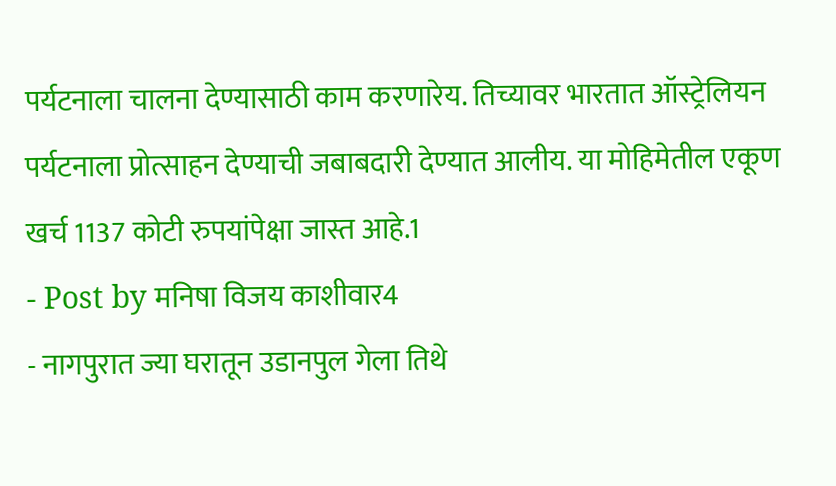पर्यटनाला चालना देण्यासाठी काम करणारेय. तिच्यावर भारतात ऑस्ट्रेलियन पर्यटनाला प्रोत्साहन देण्याची जबाबदारी देण्यात आलीय. या मोहिमेतील एकूण खर्च 1137 कोटी रुपयांपेक्षा जास्त आहे.1
- Post by मनिषा विजय काशीवार4
- नागपुरात ज्या घरातून उडानपुल गेला तिथे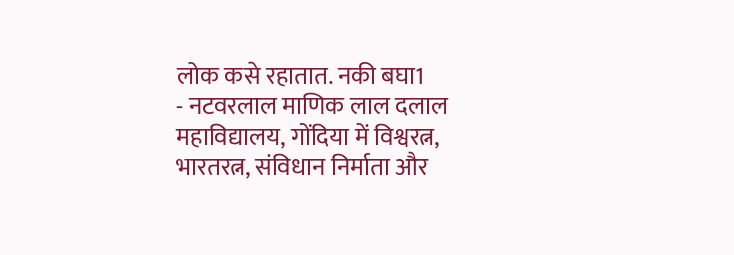लोक कसे रहातात. नकी बघा1
- नटवरलाल माणिक लाल दलाल महाविद्यालय, गोंदिया में विश्वरत्न, भारतरत्न, संविधान निर्माता और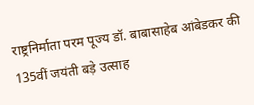राष्ट्रनिर्माता परम पूज्य डॉ. बाबासाहेब आंबेडकर की 135वीं जयंती बड़े उत्साह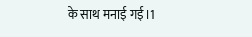के साथ मनाई गई।1